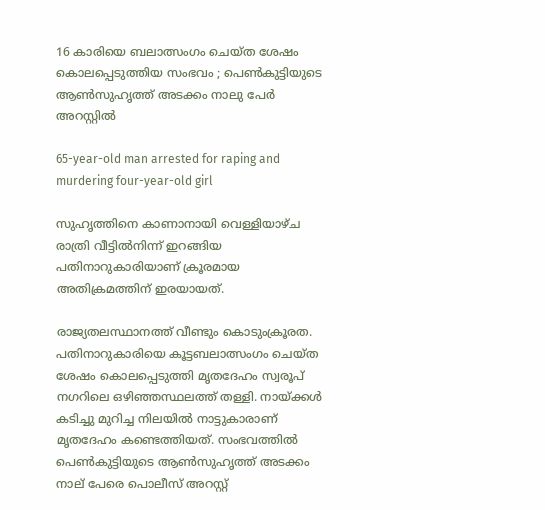16 കാരിയെ ബലാത്സംഗം ചെയ്ത ശേഷം കൊലപ്പെടുത്തിയ സംഭവം ; പെണ്‍കുട്ടിയുടെ ആണ്‍സുഹൃത്ത് അടക്കം നാലു പേര്‍ അറസ്റ്റില്‍

65-year-old man arrested for raping and murdering four-year-old girl

സുഹൃത്തിനെ കാണാനായി വെള്ളിയാഴ്ച രാത്രി വീട്ടില്‍നിന്ന് ഇറങ്ങിയ പതിനാറുകാരിയാണ് ക്രൂരമായ അതിക്രമത്തിന് ഇരയായത്.

രാജ്യതലസ്ഥാനത്ത് വീണ്ടും കൊടുംക്രൂരത. പതിനാറുകാരിയെ കൂട്ടബലാത്സംഗം ചെയ്ത ശേഷം കൊലപ്പെടുത്തി മൃതദേഹം സ്വരൂപ് നഗറിലെ ഒഴിഞ്ഞസ്ഥലത്ത് തള്ളി. നായ്ക്കള്‍ കടിച്ചു മുറിച്ച നിലയില്‍ നാട്ടുകാരാണ് മൃതദേഹം കണ്ടെത്തിയത്. സംഭവത്തില്‍ പെണ്‍കുട്ടിയുടെ ആണ്‍സുഹൃത്ത് അടക്കം നാല് പേരെ പൊലീസ് അറസ്റ്റ്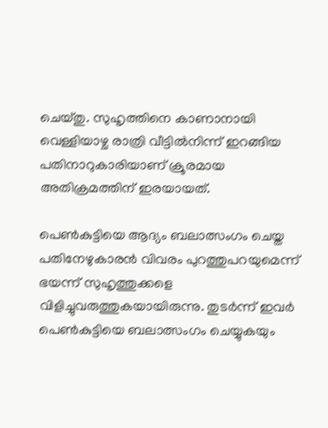ചെയ്തു. സുഹൃത്തിനെ കാണാനായി വെള്ളിയാഴ്ച രാത്രി വീട്ടില്‍നിന്ന് ഇറങ്ങിയ പതിനാറുകാരിയാണ് ക്രൂരമായ അതിക്രമത്തിന് ഇരയായത്.

പെണ്‍കുട്ടിയെ ആദ്യം ബലാത്സംഗം ചെയ്ത പതിനേഴുകാരന്‍ വിവരം പുറത്തുപറയുമെന്ന് ഭയന്ന് സുഹൃത്തുക്കളെ വിളിച്ചുവരുത്തുകയായിരുന്നു. തുടര്‍ന്ന് ഇവര്‍ പെണ്‍കുട്ടിയെ ബലാത്സംഗം ചെയ്യുകയും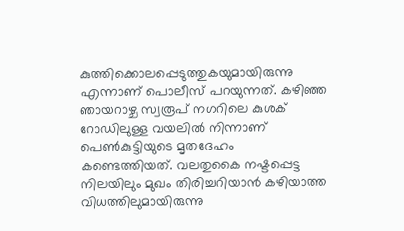കുത്തിക്കൊലപ്പെടുത്തുകയുമായിരുന്നു എന്നാണ് പൊലീസ് പറയുന്നത്. കഴിഞ്ഞ ഞായറാഴ്ച സ്വരൂപ് നഗറിലെ കുശക് റോഡിലുള്ള വയലില്‍ നിന്നാണ് പെണ്‍കുട്ടിയുടെ മൃതദേഹം കണ്ടെത്തിയത്. വലതുകൈ നഷ്ടപ്പെട്ട നിലയിലും മുഖം തിരിച്ചറിയാന്‍ കഴിയാത്ത വിധത്തിലുമായിരുന്നു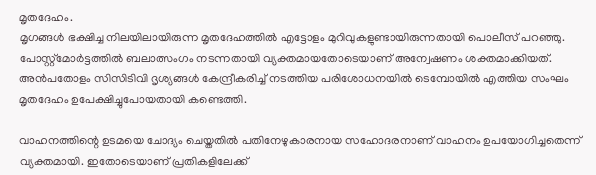മൃതദേഹം.
മൃഗങ്ങള്‍ ഭക്ഷിച്ച നിലയിലായിരുന്ന മൃതദേഹത്തില്‍ എട്ടോളം മുറിവുകളുണ്ടായിരുന്നതായി പൊലീസ് പറഞ്ഞു. പോസ്റ്റ്‌മോര്‍ട്ടത്തില്‍ ബലാത്സംഗം നടന്നതായി വ്യക്തമായതോടെയാണ് അന്വേഷണം ശക്തമാക്കിയത്. അന്‍പതോളം സിസിടിവി ദൃശ്യങ്ങള്‍ കേന്ദ്രീകരിച്ച് നടത്തിയ പരിശോധനയില്‍ ടെമ്പോയില്‍ എത്തിയ സംഘം മൃതദേഹം ഉപേക്ഷിച്ചുപോയതായി കണ്ടെത്തി.

വാഹനത്തിന്റെ ഉടമയെ ചോദ്യം ചെയ്തതില്‍ പതിനേഴുകാരനായ സഹോദരനാണ് വാഹനം ഉപയോഗിച്ചതെന്ന് വ്യക്തമായി. ഇതോടെയാണ് പ്രതികളിലേക്ക്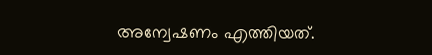അന്വേഷണം എത്തിയത്.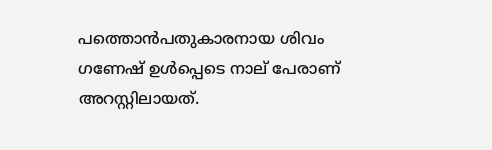പത്തൊന്‍പതുകാരനായ ശിവം ഗണേഷ് ഉള്‍പ്പെടെ നാല് പേരാണ് അറസ്റ്റിലായത്.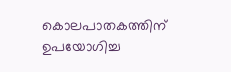കൊലപാതകത്തിന് ഉപയോഗിച്ച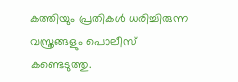കത്തിയും പ്രതികള്‍ ധരിച്ചിരുന്ന വസ്ത്രങ്ങളും പൊലീസ് കണ്ടെടുത്തു.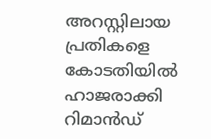അറസ്റ്റിലായ പ്രതികളെ കോടതിയില്‍ ഹാജരാക്കി റിമാന്‍ഡ്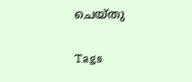ചെയ്തു

Tags